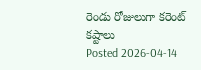రెండు రోజులుగా కరెంట్ కష్టాలు
Posted 2026-04-14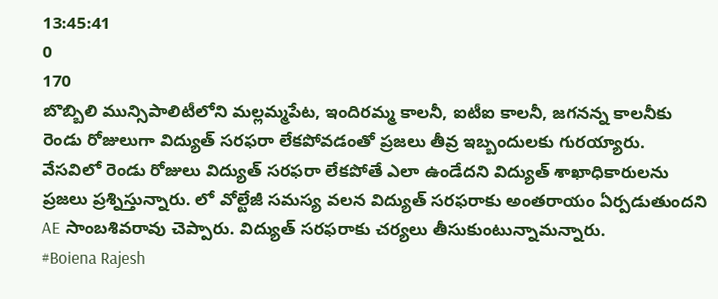13:45:41
0
170
బొబ్బిలి మున్సిపాలిటీలోని మల్లమ్మపేట, ఇందిరమ్మ కాలనీ, ఐటీఐ కాలనీ, జగనన్న కాలనీకు రెండు రోజులుగా విద్యుత్ సరఫరా లేకపోవడంతో ప్రజలు తీవ్ర ఇబ్బందులకు గురయ్యారు. వేసవిలో రెండు రోజులు విద్యుత్ సరఫరా లేకపోతే ఎలా ఉండేదని విద్యుత్ శాఖాధికారులను ప్రజలు ప్రశ్నిస్తున్నారు. లో వోల్టేజీ సమస్య వలన విద్యుత్ సరఫరాకు అంతరాయం ఏర్పడుతుందని AE సాంబశివరావు చెప్పారు. విద్యుత్ సరఫరాకు చర్యలు తీసుకుంటున్నామన్నారు.
#Boiena Rajesh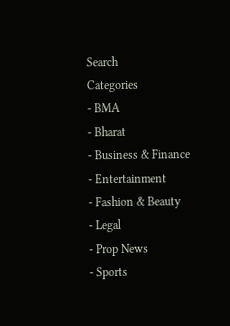Search
Categories
- BMA
- Bharat
- Business & Finance
- Entertainment
- Fashion & Beauty
- Legal
- Prop News
- Sports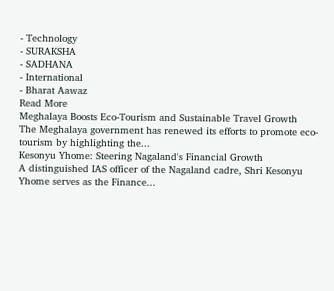- Technology
- SURAKSHA
- SADHANA
- International
- Bharat Aawaz
Read More
Meghalaya Boosts Eco-Tourism and Sustainable Travel Growth
The Meghalaya government has renewed its efforts to promote eco-tourism by highlighting the...
Kesonyu Yhome: Steering Nagaland's Financial Growth
A distinguished IAS officer of the Nagaland cadre, Shri Kesonyu Yhome serves as the Finance...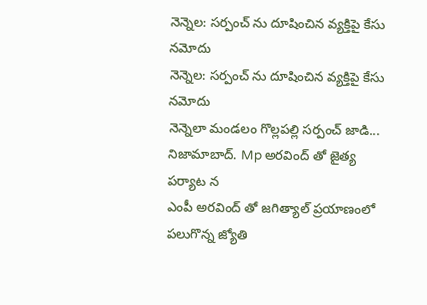నెన్నెల: సర్పంచ్ ను దూషించిన వ్యక్తిపై కేసు నమోదు
నెన్నెల: సర్పంచ్ ను దూషించిన వ్యక్తిపై కేసు నమోదు
నెన్నెలా మండలం గొల్లపల్లి సర్పంచ్ జాడి...
నిజామాబాద్. Mp అరవింద్ తో జైత్య పర్యాట న
ఎంపీ అరవింద్ తో జగిత్యాల్ ప్రయాణంలో పలుగొన్న జ్యోతి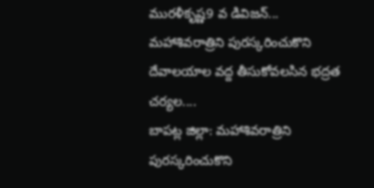మురళీకృష్ణ9 వ డివిజన్...
మహాశివరాత్రిని పురస్కరించుకొని దేవాలయాల వద్ద తీసుకోవలసిన భద్రత చర్యల....
బాపట్ల జిల్లా: మహాశివరాత్రిని పురస్కరించుకొని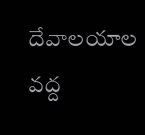దేవాలయాల వద్ద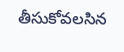తీసుకోవలసిన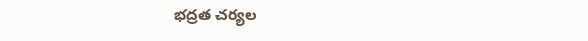భద్రత చర్యల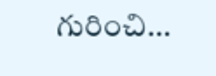గురించి...